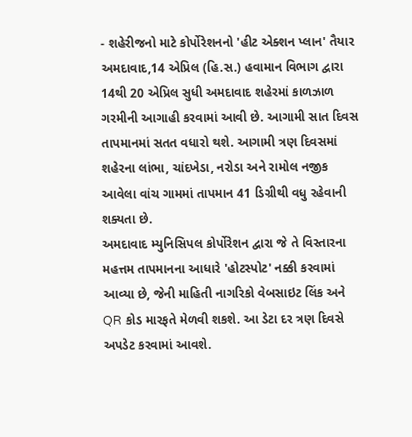- શહેરીજનો માટે કોર્પોરેશનનો 'હીટ એક્શન પ્લાન' તૈયાર
અમદાવાદ,14 એપ્રિલ (હિ.સ.) હવામાન વિભાગ દ્વારા 14થી 20 એપ્રિલ સુધી અમદાવાદ શહેરમાં કાળઝાળ ગરમીની આગાહી કરવામાં આવી છે. આગામી સાત દિવસ તાપમાનમાં સતત વધારો થશે. આગામી ત્રણ દિવસમાં શહેરના લાંભા, ચાંદખેડા, નરોડા અને રામોલ નજીક આવેલા વાંચ ગામમાં તાપમાન 41 ડિગ્રીથી વધુ રહેવાની શક્યતા છે.
અમદાવાદ મ્યુનિસિપલ કોર્પોરેશન દ્વારા જે તે વિસ્તારના મહત્તમ તાપમાનના આધારે 'હોટસ્પોટ' નક્કી કરવામાં આવ્યા છે, જેની માહિતી નાગરિકો વેબસાઇટ લિંક અને QR કોડ મારફતે મેળવી શકશે. આ ડેટા દર ત્રણ દિવસે અપડેટ કરવામાં આવશે.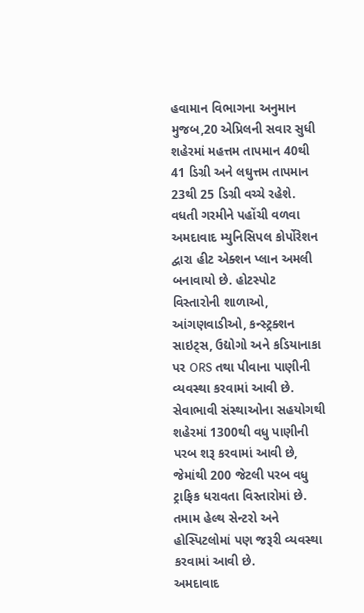હવામાન વિભાગના અનુમાન મુજબ,20 એપ્રિલની સવાર સુધી શહેરમાં મહત્તમ તાપમાન 40થી 41 ડિગ્રી અને લઘુત્તમ તાપમાન 23થી 25 ડિગ્રી વચ્ચે રહેશે.
વધતી ગરમીને પહોંચી વળવા અમદાવાદ મ્યુનિસિપલ કોર્પોરેશન દ્વારા હીટ એક્શન પ્લાન અમલી બનાવાયો છે. હોટસ્પોટ વિસ્તારોની શાળાઓ, આંગણવાડીઓ, કન્સ્ટ્રક્શન સાઇટ્સ, ઉદ્યોગો અને કડિયાનાકા પર ORS તથા પીવાના પાણીની વ્યવસ્થા કરવામાં આવી છે.
સેવાભાવી સંસ્થાઓના સહયોગથી શહેરમાં 1300થી વધુ પાણીની પરબ શરૂ કરવામાં આવી છે, જેમાંથી 200 જેટલી પરબ વધુ ટ્રાફિક ધરાવતા વિસ્તારોમાં છે.
તમામ હેલ્થ સેન્ટરો અને હોસ્પિટલોમાં પણ જરૂરી વ્યવસ્થા કરવામાં આવી છે.
અમદાવાદ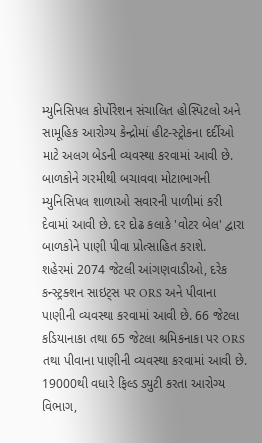મ્યુનિસિપલ કોર્પોરેશન સંચાલિત હોસ્પિટલો અને સામૂહિક આરોગ્ય કેન્દ્રોમાં હીટ-સ્ટ્રોકના દર્દીઓ માટે અલગ બેડની વ્યવસ્થા કરવામાં આવી છે. બાળકોને ગરમીથી બચાવવા મોટાભાગની મ્યુનિસિપલ શાળાઓ સવારની પાળીમાં કરી દેવામાં આવી છે. દર દોઢ કલાકે 'વોટર બેલ' દ્વારા બાળકોને પાણી પીવા પ્રોત્સાહિત કરાશે.
શહેરમાં 2074 જેટલી આંગણવાડીઓ, દરેક કન્સ્ટ્રક્શન સાઇટ્સ પર ORS અને પીવાના પાણીની વ્યવસ્થા કરવામાં આવી છે. 66 જેટલા કડિયાનાકા તથા 65 જેટલા શ્રમિકનાકા પર ORS તથા પીવાના પાણીની વ્યવસ્થા કરવામાં આવી છે. 19000થી વધારે ફિલ્ડ ડ્યુટી કરતા આરોગ્ય વિભાગ,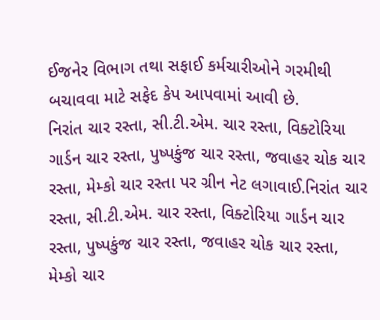ઈજનેર વિભાગ તથા સફાઈ કર્મચારીઓને ગરમીથી બચાવવા માટે સફેદ કેપ આપવામાં આવી છે.
નિરાંત ચાર રસ્તા, સી.ટી.એમ. ચાર રસ્તા, વિક્ટોરિયા ગાર્ડન ચાર રસ્તા, પુષ્પકુંજ ચાર રસ્તા, જવાહર ચોક ચાર રસ્તા, મેમ્કો ચાર રસ્તા પર ગ્રીન નેટ લગાવાઈ.નિરાંત ચાર રસ્તા, સી.ટી.એમ. ચાર રસ્તા, વિક્ટોરિયા ગાર્ડન ચાર રસ્તા, પુષ્પકુંજ ચાર રસ્તા, જવાહર ચોક ચાર રસ્તા, મેમ્કો ચાર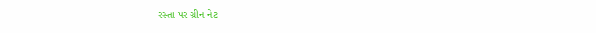રસ્તા પર ગ્રીન નેટ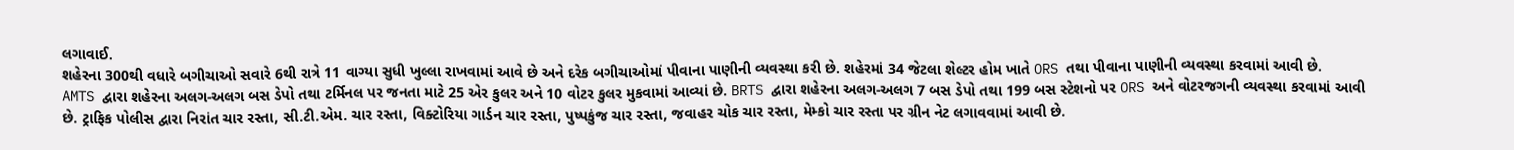લગાવાઈ.
શહેરના 300થી વધારે બગીચાઓ સવારે 6થી રાત્રે 11 વાગ્યા સુધી ખુલ્લા રાખવામાં આવે છે અને દરેક બગીચાઓમાં પીવાના પાણીની વ્યવસ્થા કરી છે. શહેરમાં 34 જેટલા શેલ્ટર હોમ ખાતે ORS તથા પીવાના પાણીની વ્યવસ્થા કરવામાં આવી છે.
AMTS દ્વારા શહેરના અલગ-અલગ બસ ડેપો તથા ટર્મિનલ પર જનતા માટે 25 એર કુલર અને 10 વોટર કુલર મુકવામાં આવ્યાં છે. BRTS દ્વારા શહેરના અલગ-અલગ 7 બસ ડેપો તથા 199 બસ સ્ટેશનો પર ORS અને વોટરજગની વ્યવસ્થા કરવામાં આવી છે. ટ્રાફિક પોલીસ દ્વારા નિરાંત ચાર રસ્તા, સી.ટી.એમ. ચાર રસ્તા, વિક્ટોરિયા ગાર્ડન ચાર રસ્તા, પુષ્પકુંજ ચાર રસ્તા, જવાહર ચોક ચાર રસ્તા, મેમ્કો ચાર રસ્તા પર ગ્રીન નેટ લગાવવામાં આવી છે.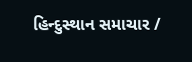હિન્દુસ્થાન સમાચાર /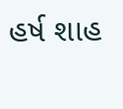હર્ષ શાહ